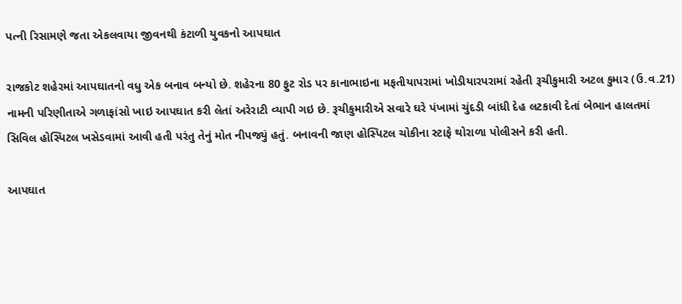પત્ની રિસામણે જતા એકલવાયા જીવનથી કંટાળી યુવકનો આપઘાત

રાજકોટ શહેરમાં આપઘાતનો વધુ એક બનાવ બન્‍યો છે. શહેરના 80 ફુટ રોડ પર કાનાભાઇના મફતીયાપરામાં ખોડીયારપરામાં રહેતી રૂચીકુમારી અટલ કુમાર (ઉ.વ.21) નામની પરિણીતાએ ગળાફાંસો ખાઇ આપઘાત કરી લેતાં અરેરાટી વ્‍યાપી ગઇ છે. રૂચીકુમારીએ સવારે ઘરે પંખામાં ચુંદડી બાંધી દેહ લટકાવી દેતાં બેભાન હાલતમાં સિવિલ હોસ્‍પિટલ ખસેડવામાં આવી હતી પરંતુ તેનું મોત નીપજ્યું હતું. બનાવની જાણ હોસ્‍પિટલ ચોકીના સ્‍ટાફે થોરાળા પોલીસને કરી હતી.

આપઘાત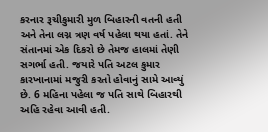કરનાર રૂચીકુમારી મુળ બિહારની વતની હતી અને તેના લગ્ન ત્રણ વર્ષ પહેલા થયા હતાં. તેને સંતાનમાં એક દિકરો છે તેમજ હાલમાં તેણી સગર્ભા હતી. જયારે પતિ અટલ કુમાર કારખાનામાં મજુરી કરતો હોવાનું સામે આવ્યું છે. 6 મહિના પહેલા જ પતિ સાથે બિહારથી અહિ રહેવા આવી હતી.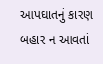આપઘાતનું કારણ બહાર ન આવતાં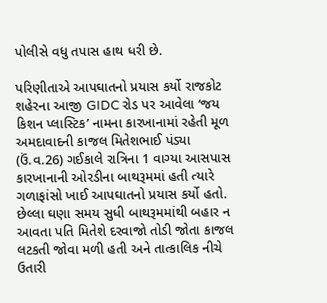પોલીસે વધુ તપાસ હાથ ધરી છે.

પરિણીતાએ આપઘાતનો પ્રયાસ કર્યો રાજકોટ શહેરના આજી GIDC રોડ પર આવેલા ‘જય કિશન પ્લાસ્ટિક’ નામના કારખાનામાં રહેતી મૂળ અમદાવાદની કાજલ મિતેશભાઈ પંડ્યા (ઉં.વ.26) ગઈકાલે રાત્રિના 1 વાગ્યા આસપાસ કારખાનાની ઓરડીના બાથરૂમમાં હતી ત્યારે ગળાફાંસો ખાઈ આપઘાતનો પ્રયાસ કર્યો હતો. છેલ્લા ઘણા સમય સુધી બાથરૂમમાંથી બહાર ન આવતા પતિ મિતેશે દરવાજો તોડી જોતા કાજલ લટકતી જોવા મળી હતી અને તાત્કાલિક નીચે ઉતારી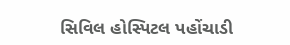સિવિલ હોસ્પિટલ પહોંચાડી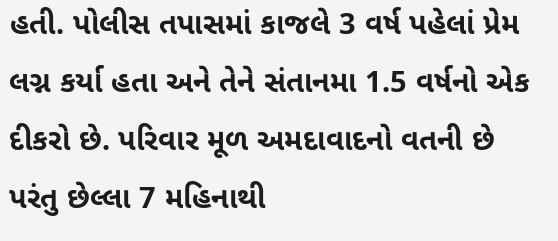હતી. પોલીસ તપાસમાં કાજલે 3 વર્ષ પહેલાં પ્રેમ લગ્ન કર્યા હતા અને તેને સંતાનમા 1.5 વર્ષનો એક દીકરો છે. પરિવાર મૂળ અમદાવાદનો વતની છે પરંતુ છેલ્લા 7 મહિનાથી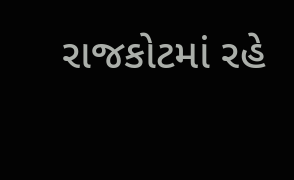રાજકોટમાં રહે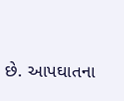છે. આપઘાતના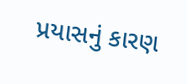પ્રયાસનું કારણ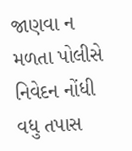જાણવા ન મળતા પોલીસે નિવેદન નોંધી વધુ તપાસ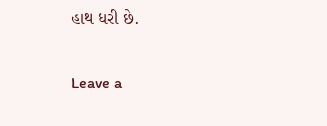હાથ ધરી છે.

Leave a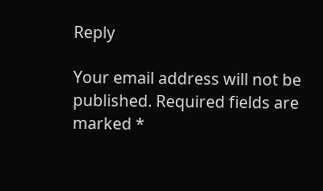Reply

Your email address will not be published. Required fields are marked *